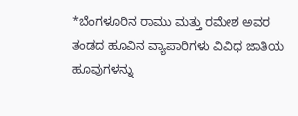*ಬೆಂಗಳೂರಿನ ರಾಮು ಮತ್ತು ರಮೇಶ ಅವರ ತಂಡದ ಹೂವಿನ ವ್ಯಾಪಾರಿಗಳು ವಿವಿಧ ಜಾತಿಯ ಹೂವುಗಳನ್ನು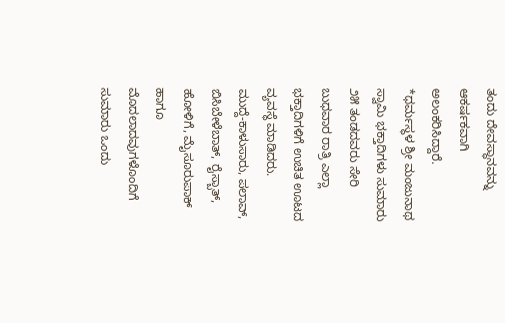ತಂದು ದೇವಸ್ಥಾನವನ್ನು ಆಕರ್ಷಕವಾಗಿ ಅಲಂಕರಿಸಿದ್ದಾರೆ.
*ಧರ್ಮಸ್ಥಳ ಶ್ರೀ ಮಂಜುನಾಥ ಸ್ವಾಮಿ ಭಕ್ತಾದಿಗಳು ಸುಮಾರು ೨೫ ತಂಡದವರು ಸೇರಿ ಬುಧವಾರ ರಾತ್ರಿ ಎಲ್ಲಾ ಭಕ್ತಾದಿಗಳಿಗೆ ಉಚಿತ ಊಟದ ವ್ಯವಸ್ಥೆ ಮಾಡಿದರು.
ಮುದ್ದೆ-ಕಾಳುಸಾರು, ಪಲಾವ್, ಬಿಸಿಬೇಳೆಬಾತ್, ರೈಸ್ಬಾತ್, ಹೋಳಿಗೆ, ಮೈಸೂರುಪಾಕ್ ಹಾಗೂ ಮೊದಲಾದವುಗಳೊಂದಿಗೆ ಸುಮಾರು ಒಂದು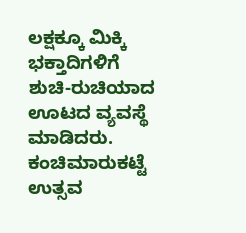ಲಕ್ಷಕ್ಕೂ ಮಿಕ್ಕಿ ಭಕ್ತಾದಿಗಳಿಗೆ ಶುಚಿ-ರುಚಿಯಾದ ಊಟದ ವ್ಯವಸ್ಥೆ ಮಾಡಿದರು.
ಕಂಚಿಮಾರುಕಟ್ಟೆ ಉತ್ಸವ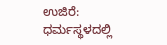ಉಜಿರೆ: ಧರ್ಮಸ್ಥಳದಲ್ಲಿ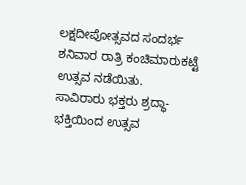ಲಕ್ಷದೀಪೋತ್ಸವದ ಸಂದರ್ಭ ಶನಿವಾರ ರಾತ್ರಿ ಕಂಚಿಮಾರುಕಟ್ಟೆ ಉತ್ಸವ ನಡೆಯಿತು.
ಸಾವಿರಾರು ಭಕ್ತರು ಶ್ರದ್ಧಾ-ಭಕ್ತಿಯಿಂದ ಉತ್ಸವ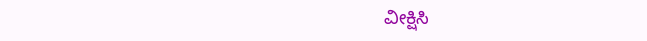ವೀಕ್ಷಿಸಿ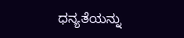ಧನ್ಯತೆಯನ್ನು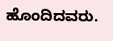ಹೊಂದಿದವರು.